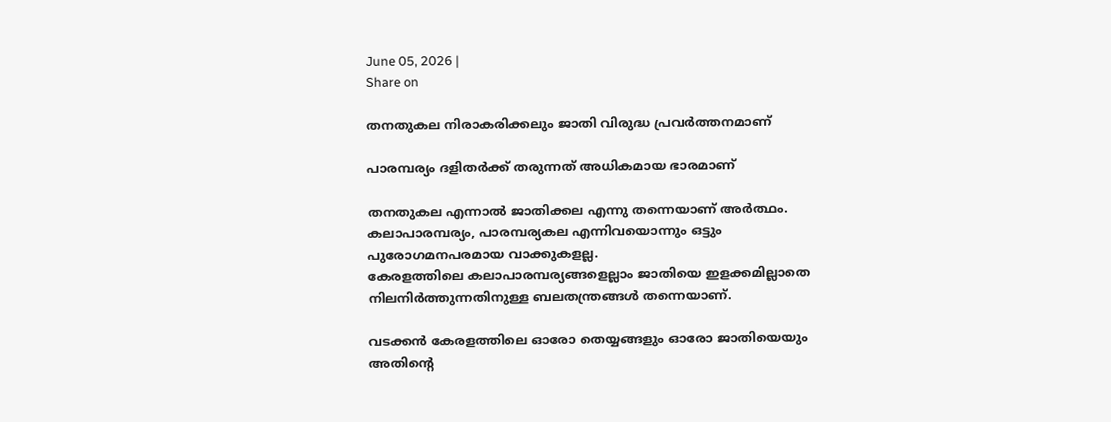June 05, 2026 |
Share on

തനതുകല നിരാകരിക്കലും ജാതി വിരുദ്ധ പ്രവര്‍ത്തനമാണ്

പാരമ്പര്യം ദളിതര്‍ക്ക് തരുന്നത് അധികമായ ഭാരമാണ്

തനതുകല എന്നാല്‍ ജാതിക്കല എന്നു തന്നെയാണ് അര്‍ത്ഥം. കലാപാരമ്പര്യം, പാരമ്പര്യകല എന്നിവയൊന്നും ഒട്ടും പുരോഗമനപരമായ വാക്കുകളല്ല.
കേരളത്തിലെ കലാപാരമ്പര്യങ്ങളെല്ലാം ജാതിയെ ഇളക്കമില്ലാതെ നിലനിര്‍ത്തുന്നതിനുള്ള ബലതന്ത്രങ്ങള്‍ തന്നെയാണ്.

വടക്കന്‍ കേരളത്തിലെ ഓരോ തെയ്യങ്ങളും ഓരോ ജാതിയെയും അതിന്റെ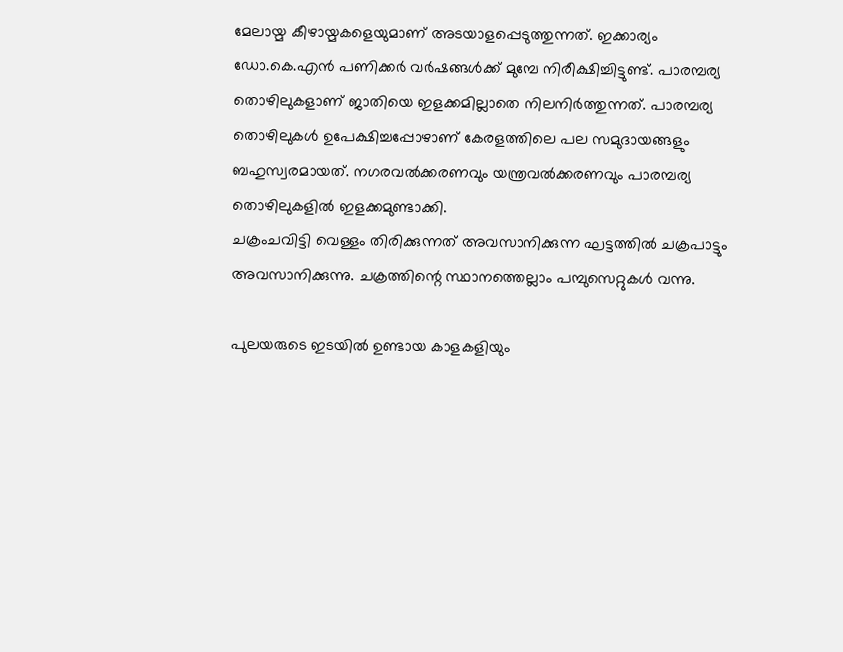മേലായ്മ കീഴായ്മകളെയുമാണ് അടയാളപ്പെടുത്തുന്നത്. ഇക്കാര്യം ഡോ.കെ.എന്‍ പണിക്കര്‍ വര്‍ഷങ്ങള്‍ക്ക് മുമ്പേ നിരീക്ഷിച്ചിട്ടുണ്ട്. പാരമ്പര്യ തൊഴിലുകളാണ് ജാതിയെ ഇളക്കമില്ലാതെ നിലനിര്‍ത്തുന്നത്. പാരമ്പര്യ തൊഴിലുകള്‍ ഉപേക്ഷിച്ചപ്പോഴാണ് കേരളത്തിലെ പല സമുദായങ്ങളും ബഹുസ്വരമായത്. നഗരവല്‍ക്കരണവും യന്ത്രവല്‍ക്കരണവും പാരമ്പര്യ തൊഴിലുകളില്‍ ഇളക്കമുണ്ടാക്കി.
ചക്രംചവിട്ടി വെള്ളം തിരിക്കുന്നത് അവസാനിക്കുന്ന ഘട്ടത്തില്‍ ചക്രപാട്ടും അവസാനിക്കുന്നു. ചക്രത്തിന്റെ സ്ഥാനത്തെല്ലാം പമ്പുസെറ്റുകള്‍ വന്നു.

പുലയരുടെ ഇടയില്‍ ഉണ്ടായ കാളകളിയും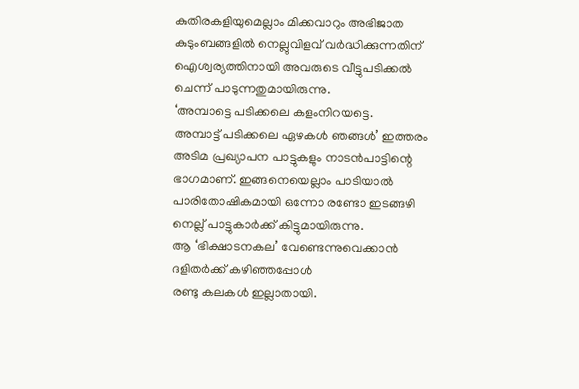കുതിരകളിയുമെല്ലാം മിക്കവാറും അഭിജാത കുടുംബങ്ങളില്‍ നെല്ലുവിളവ് വര്‍ദ്ധിക്കുന്നതിന് ഐശ്വര്യത്തിനായി അവരുടെ വീട്ടുപടിക്കല്‍ ചെന്ന് പാടുന്നതുമായിരുന്നു.
‘അമ്പാട്ടെ പടിക്കലെ കളംനിറയട്ടെ.
അമ്പാട്ട് പടിക്കലെ ഏഴകള്‍ ഞങ്ങള്‍’ ഇത്തരം അടിമ പ്രഖ്യാപന പാട്ടുകളും നാടന്‍പാട്ടിന്റെ ഭാഗമാണ്. ഇങ്ങനെയെല്ലാം പാടിയാല്‍ പാരിതോഷികമായി ഒന്നോ രണ്ടോ ഇടങ്ങഴി നെല്ല് പാട്ടുകാര്‍ക്ക് കിട്ടുമായിരുന്നു.
ആ ‘ഭിക്ഷാടനകല’ വേണ്ടെന്നുവെക്കാന്‍ ദളിതര്‍ക്ക് കഴിഞ്ഞപ്പോള്‍
രണ്ടു കലകള്‍ ഇല്ലാതായി.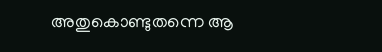അതുകൊണ്ടുതന്നെ ആ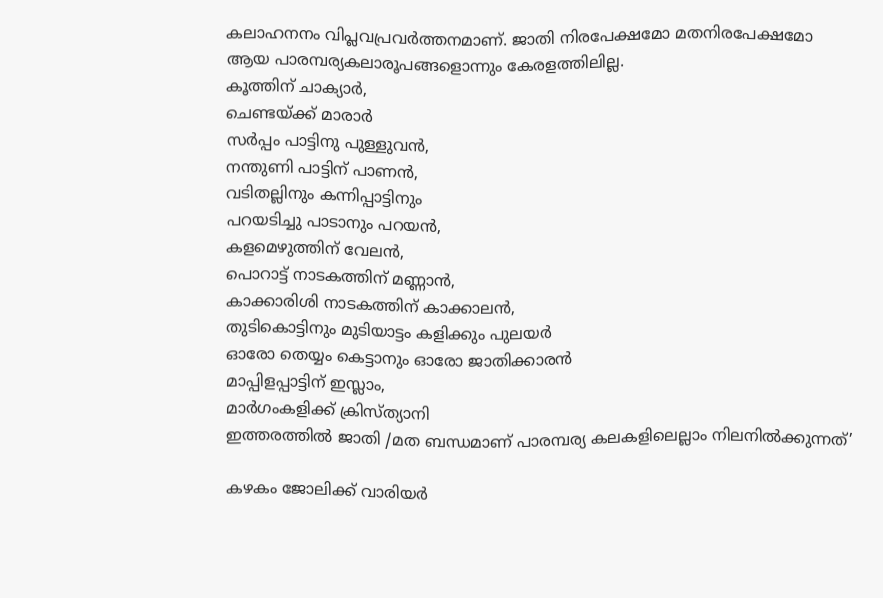കലാഹനനം വിപ്ലവപ്രവര്‍ത്തനമാണ്. ജാതി നിരപേക്ഷമോ മതനിരപേക്ഷമോ ആയ പാരമ്പര്യകലാരൂപങ്ങളൊന്നും കേരളത്തിലില്ല.
കൂത്തിന് ചാക്യാര്‍,
ചെണ്ടയ്ക്ക് മാരാര്‍
സര്‍പ്പം പാട്ടിനു പുള്ളുവന്‍,
നന്തുണി പാട്ടിന് പാണന്‍,
വടിതല്ലിനും കന്നിപ്പാട്ടിനും
പറയടിച്ചു പാടാനും പറയന്‍,
കളമെഴുത്തിന് വേലന്‍,
പൊറാട്ട് നാടകത്തിന് മണ്ണാന്‍,
കാക്കാരിശി നാടകത്തിന് കാക്കാലന്‍,
തുടികൊട്ടിനും മുടിയാട്ടം കളിക്കും പുലയര്‍
ഓരോ തെയ്യം കെട്ടാനും ഓരോ ജാതിക്കാരന്‍
മാപ്പിളപ്പാട്ടിന് ഇസ്ലാം,
മാര്‍ഗംകളിക്ക് ക്രിസ്ത്യാനി
ഇത്തരത്തില്‍ ജാതി /മത ബന്ധമാണ് പാരമ്പര്യ കലകളിലെല്ലാം നിലനില്‍ക്കുന്നത്’

കഴകം ജോലിക്ക് വാരിയര്‍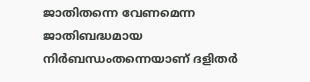ജാതിതന്നെ വേണമെന്ന ജാതിബദ്ധമായ നിര്‍ബന്ധംതന്നെയാണ് ദളിതര്‍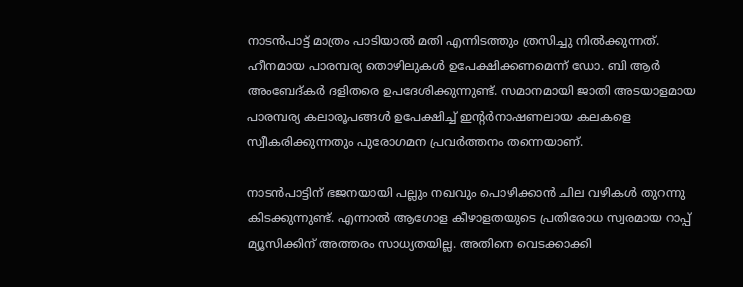നാടന്‍പാട്ട് മാത്രം പാടിയാല്‍ മതി എന്നിടത്തും ത്രസിച്ചു നില്‍ക്കുന്നത്. ഹീനമായ പാരമ്പര്യ തൊഴിലുകള്‍ ഉപേക്ഷിക്കണമെന്ന് ഡോ. ബി ആര്‍ അംബേദ്കര്‍ ദളിതരെ ഉപദേശിക്കുന്നുണ്ട്. സമാനമായി ജാതി അടയാളമായ പാരമ്പര്യ കലാരൂപങ്ങള്‍ ഉപേക്ഷിച്ച് ഇന്റര്‍നാഷണലായ കലകളെ സ്വീകരിക്കുന്നതും പുരോഗമന പ്രവര്‍ത്തനം തന്നെയാണ്.

നാടന്‍പാട്ടിന് ഭജനയായി പല്ലും നഖവും പൊഴിക്കാന്‍ ചില വഴികള്‍ തുറന്നു കിടക്കുന്നുണ്ട്. എന്നാല്‍ ആഗോള കീഴാളതയുടെ പ്രതിരോധ സ്വരമായ റാപ്പ് മ്യൂസിക്കിന് അത്തരം സാധ്യതയില്ല. അതിനെ വെടക്കാക്കി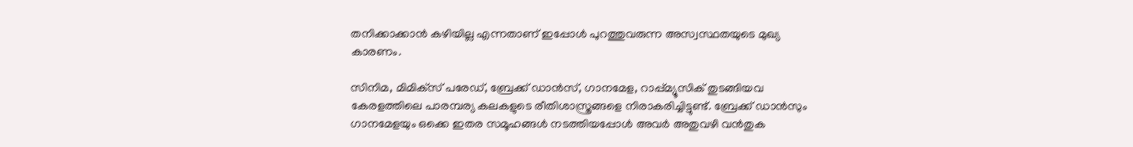തനിക്കാക്കാന്‍ കഴിയില്ല എന്നതാണ് ഇപ്പോള്‍ പുറത്തുവരുന്ന അസ്വസ്ഥതയുടെ മുഖ്യ കാരണം.

സിനിമ, മിമിക്‌സ് പരേഡ്, ബ്രേക്ക് ഡാന്‍സ്, ഗാനമേള, റാപ്പ്മ്യൂസിക് തുടങ്ങിയവ കേരളത്തിലെ പാരമ്പര്യ കലകളുടെ രീതിശാസ്ത്രങ്ങളെ നിരാകരിച്ചിട്ടുണ്ട്. ബ്രേക്ക് ഡാന്‍സും ഗാനമേളയും ഒക്കെ ഇതര സമൂഹങ്ങള്‍ നടത്തിയപ്പോള്‍ അവര്‍ അതുവഴി വന്‍തുക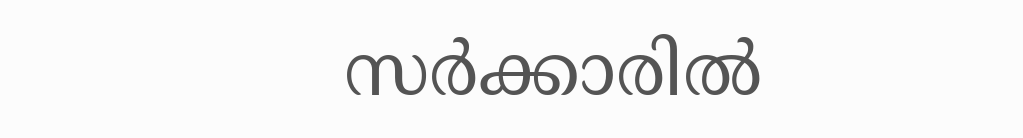സര്‍ക്കാരില്‍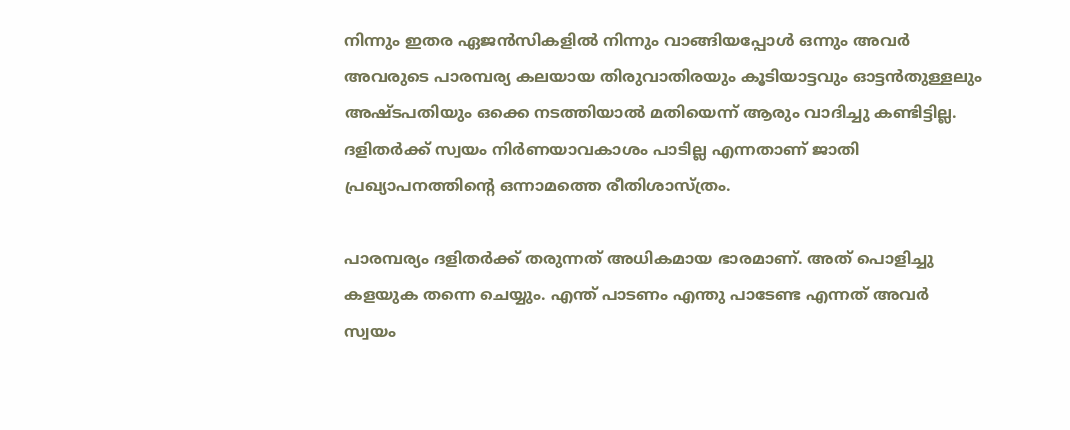നിന്നും ഇതര ഏജന്‍സികളില്‍ നിന്നും വാങ്ങിയപ്പോള്‍ ഒന്നും അവര്‍ അവരുടെ പാരമ്പര്യ കലയായ തിരുവാതിരയും കൂടിയാട്ടവും ഓട്ടന്‍തുള്ളലും അഷ്ടപതിയും ഒക്കെ നടത്തിയാല്‍ മതിയെന്ന് ആരും വാദിച്ചു കണ്ടിട്ടില്ല. ദളിതര്‍ക്ക് സ്വയം നിര്‍ണയാവകാശം പാടില്ല എന്നതാണ് ജാതി പ്രഖ്യാപനത്തിന്റെ ഒന്നാമത്തെ രീതിശാസ്ത്രം.

പാരമ്പര്യം ദളിതര്‍ക്ക് തരുന്നത് അധികമായ ഭാരമാണ്. അത് പൊളിച്ചു കളയുക തന്നെ ചെയ്യും. എന്ത് പാടണം എന്തു പാടേണ്ട എന്നത് അവര്‍ സ്വയം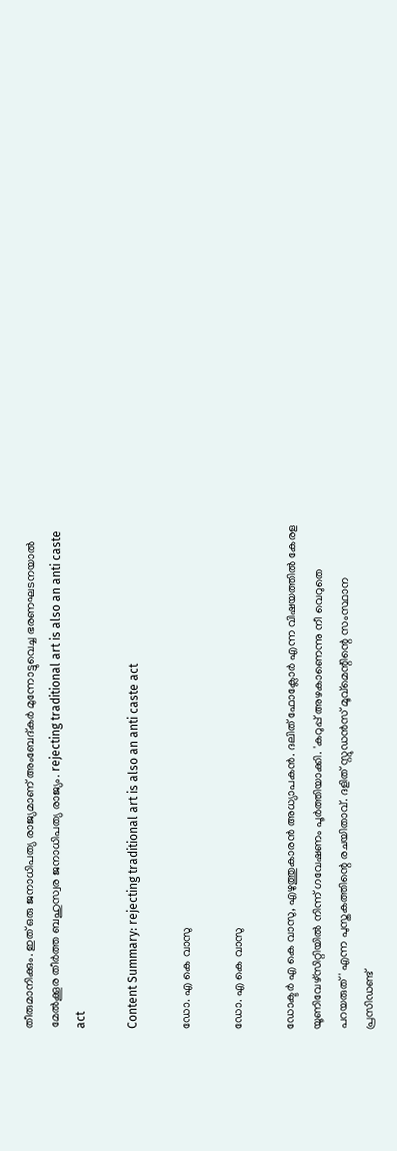തീരുമാനിക്കും. ഇത് ഒരു ജനാധിപത്യ രാജ്യമാണ് അംബേദ്കര്‍ മുന്നോട്ടുവെച്ച ഭരണഘടനയാല്‍ മേല്‍ക്കൂര തീര്‍ത്ത ബഹുസ്വര ജനാധിപത്യ രാജ്യം. rejecting traditional art is also an anti caste act

Content Summary: rejecting traditional art is also an anti caste act

ഡോ. എ കെ വാസു

ഡോ. എ കെ വാസു

ഡോക്ടര്‍ എ കെ വാസു, എഴുത്തുകാരന്‍ അധ്യാപകന്‍. ദലിത് ഫോക്ലോര്‍ എന്ന വിഷയത്തില്‍ കേരള യൂണിവേഴ്‌സിറ്റിയില്‍ നിന്ന് ഗവേഷണം പൂര്‍ത്തിയാക്കി. 'കറുപ്പ് അഴകാണെന്നു നീ വെറുതെ പറയരുത്' എന്ന പുസ്തകത്തിന്റെ രചയിതാവ്. ദളിത് സ്റ്റുഡന്‍സ് മൂവ്‌മെന്റിന്റെ സംസ്ഥാന പ്രസിഡണ്ട്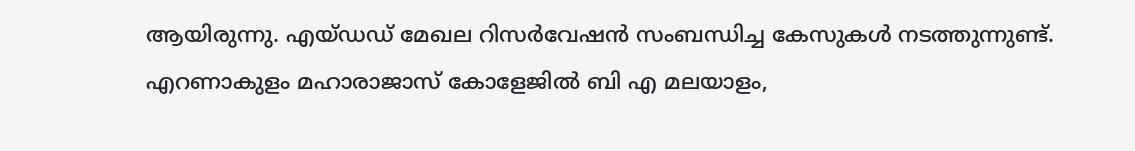ആയിരുന്നു. എയ്ഡഡ് മേഖല റിസര്‍വേഷന്‍ സംബന്ധിച്ച കേസുകള്‍ നടത്തുന്നുണ്ട്. എറണാകുളം മഹാരാജാസ് കോളേജില്‍ ബി എ മലയാളം,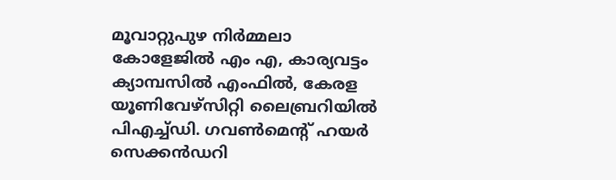മൂവാറ്റുപുഴ നിര്‍മ്മലാ കോളേജില്‍ എം എ, കാര്യവട്ടം ക്യാമ്പസില്‍ എംഫില്‍, കേരള യൂണിവേഴ്‌സിറ്റി ലൈബ്രറിയില്‍ പിഎച്ച്ഡി. ഗവണ്‍മെന്റ് ഹയര്‍ സെക്കന്‍ഡറി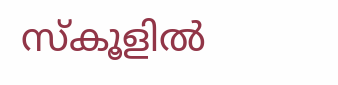സ്‌കൂളില്‍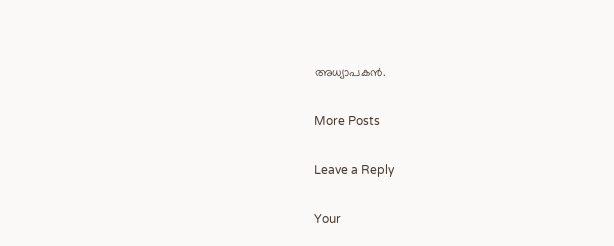അധ്യാപകന്‍.

More Posts

Leave a Reply

Your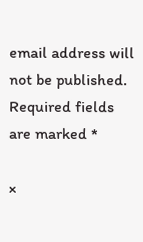email address will not be published. Required fields are marked *

×